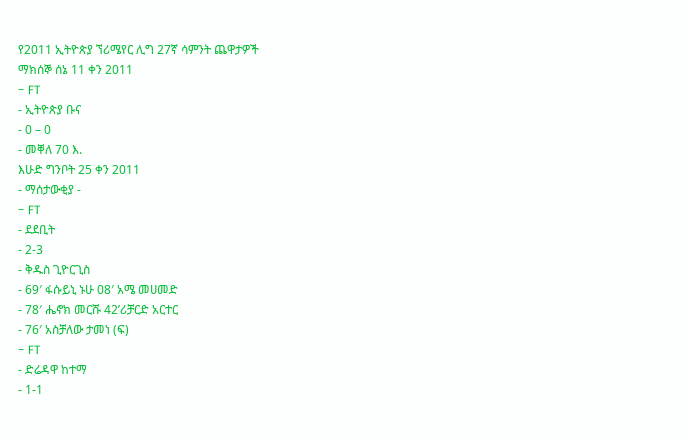የ2011 ኢትዮጵያ ኘሪሜየር ሊግ 27ኛ ሳምንት ጨዋታዎች
ማክሰኞ ሰኔ 11 ቀን 2011
- FT
- ኢትዮጵያ ቡና
- 0 – 0
- መቐለ 70 እ.
እሁድ ግንቦት 25 ቀን 2011
- ማሰታውቂያ -
- FT
- ደደቢት
- 2-3
- ቅዱስ ጊዮርጊስ
- 69′ ፋሱይኒ ኑሁ 08′ አሜ መሀመድ
- 78′ ሔኖክ መርሹ 42’ሪቻርድ አርተር
- 76′ አስቻለው ታመነ (ፍ)
- FT
- ድሬዳዋ ከተማ
- 1-1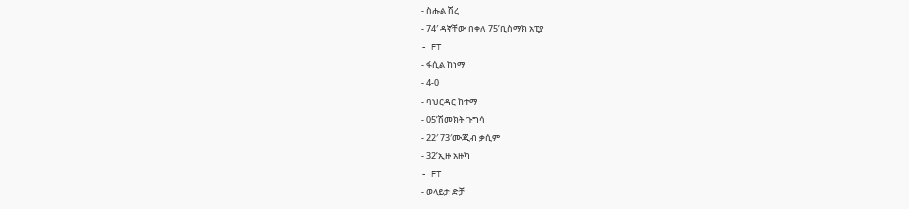- ስሑል ሽረ
- 74′ ዳኛቸው በቀለ 75’ቢስማክ አፒያ
- FT
- ፋሲል ከነማ
- 4-0
- ባህርዳር ከተማ
- 05’ሽመክት ጉግሳ
- 22′ 73′ሙጂብ ቃሲም
- 32’ኢዙ አዙካ
- FT
- ወላይታ ድቻ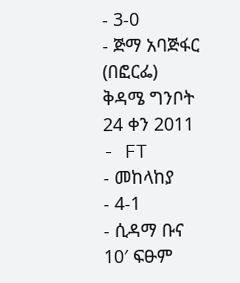- 3-0
- ጅማ አባጅፋር
(በፎርፌ)
ቅዳሜ ግንቦት 24 ቀን 2011
- FT
- መከላከያ
- 4-1
- ሲዳማ ቡና
10′ ፍፁም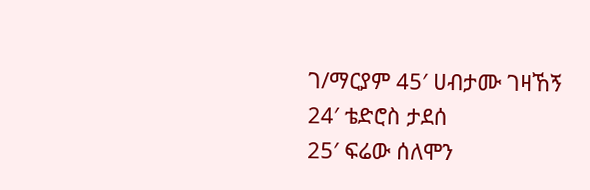ገ/ማርያም 45′ ሀብታሙ ገዛኸኝ
24′ ቴድሮስ ታደሰ
25′ ፍሬው ሰለሞን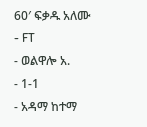60′ ፍቃዱ አለሙ
- FT
- ወልዋሎ አ.
- 1-1
- አዳማ ከተማ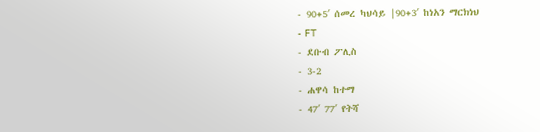- 90+5′ ሰመረ ካህሳይ |90+3′ ከነአን ማርክነህ
- FT
- ደቡብ ፖሊስ
- 3-2
- ሐዋሳ ከተማ
- 47′ 77′ የትሻ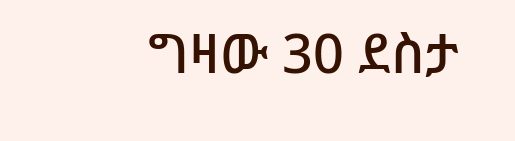ግዛው 30 ደስታ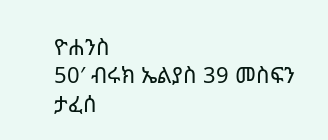ዮሐንስ
50′ ብሩክ ኤልያስ 39 መስፍን ታፈሰ